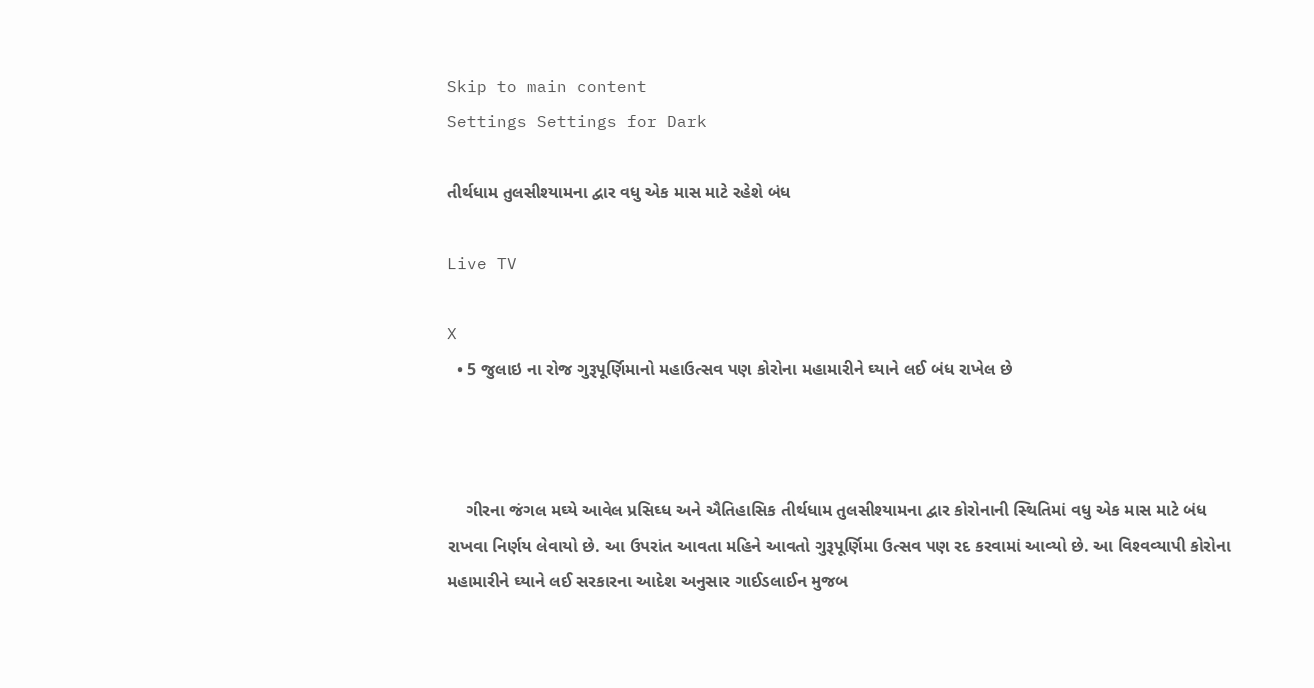Skip to main content
Settings Settings for Dark

તીર્થધામ તુલસીશ્‍યામના દ્વાર વધુ એક માસ માટે રહેશે બંધ

Live TV

X
  • 5 જુલાઇ ના રોજ ગુરૂપૂર્ણિમાનો મહાઉત્‍સવ પણ કોરોના મહામારીને ઘ્‍યાને લઈ બંધ રાખેલ છે



    ગીરના જંગલ મઘ્‍યે આવેલ પ્રસિઘ્‍ધ અને ઐતિહાસિક તીર્થધામ તુલસીશ્‍યામના દ્વાર કોરોનાની સ્‍થિતિમાં વધુ એક માસ માટે બંધ રાખવા નિર્ણય લેવાયો છે. આ ઉપરાંત આવતા મહિને આવતો ગુરૂપૂર્ણિમા ઉત્‍સવ પણ રદ કરવામાં આવ્‍યો છે. આ વિશ્‍વવ્‍યાપી કોરોના મહામારીને ઘ્‍યાને લઈ સરકારના આદેશ અનુસાર ગાઈડલાઈન મુજબ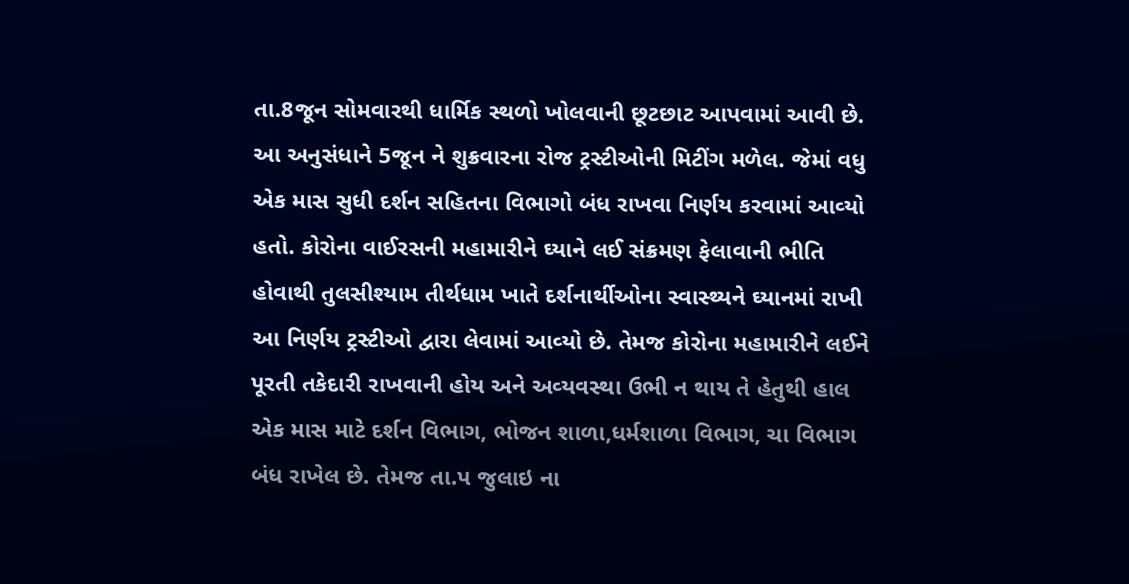તા.8જૂન સોમવારથી ધાર્મિક સ્‍થળો ખોલવાની છૂટછાટ આપવામાં આવી છે. આ અનુસંધાને 5જૂન ને શુક્રવારના રોજ ટ્રસ્‍ટીઓની મિટીંગ મળેલ. જેમાં વધુ એક માસ સુધી દર્શન સહિતના વિભાગો બંધ રાખવા નિર્ણય કરવામાં આવ્‍યો હતો. કોરોના વાઈરસની મહામારીને ઘ્‍યાને લઈ સંક્રમણ ફેલાવાની ભીતિ હોવાથી તુલસીશ્‍યામ તીર્થધામ ખાતે દર્શનાર્થીઓના સ્‍વાસ્‍થ્‍યને ઘ્‍યાનમાં રાખી આ નિર્ણય ટ્રસ્‍ટીઓ દ્વારા લેવામાં આવ્‍યો છે. તેમજ કોરોના મહામારીને લઈને પૂરતી તકેદારી રાખવાની હોય અને અવ્‍યવસ્‍થા ઉભી ન થાય તે હેતુથી હાલ એક માસ માટે દર્શન વિભાગ, ભોજન શાળા,ધર્મશાળા વિભાગ, ચા વિભાગ બંધ રાખેલ છે. તેમજ તા.પ જુલાઇ ના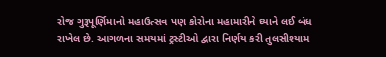રોજ ગુરૂપૂર્ણિમાનો મહાઉત્‍સવ પણ કોરોના મહામારીને ઘ્‍યાને લઈ બંધ રાખેલ છે. આગળના સમયમાં ટ્રસ્‍ટીઓ દ્વારા નિર્ણય કરી તુલસીશ્‍યામ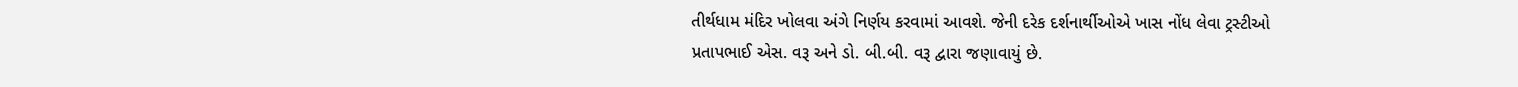તીર્થધામ મંદિર ખોલવા અંગે નિર્ણય કરવામાં આવશે. જેની દરેક દર્શનાર્થીઓએ ખાસ નોંધ લેવા ટ્રસ્‍ટીઓ પ્રતાપભાઈ એસ. વરૂ અને ડો. બી.બી. વરૂ દ્વારા જણાવાયું છે.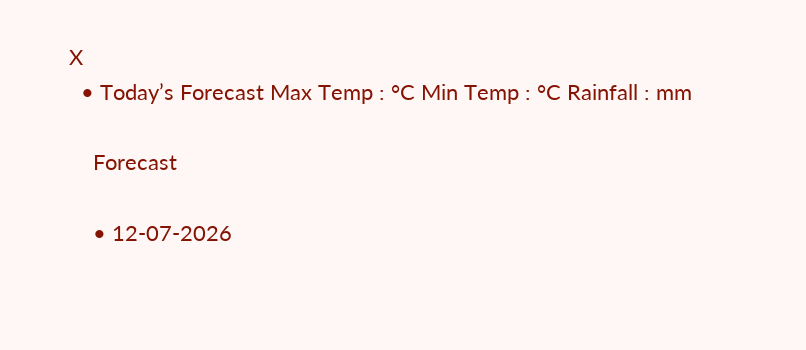X
  • Today’s Forecast Max Temp : °C Min Temp : °C Rainfall : mm

    Forecast

    • 12-07-2026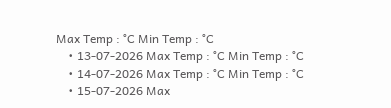Max Temp : °C Min Temp : °C
    • 13-07-2026 Max Temp : °C Min Temp : °C
    • 14-07-2026 Max Temp : °C Min Temp : °C
    • 15-07-2026 Max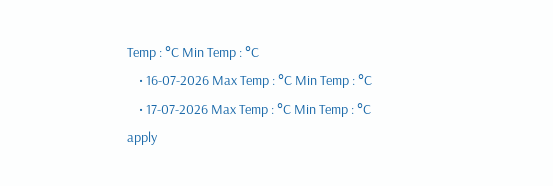Temp : °C Min Temp : °C
    • 16-07-2026 Max Temp : °C Min Temp : °C
    • 17-07-2026 Max Temp : °C Min Temp : °C
apply